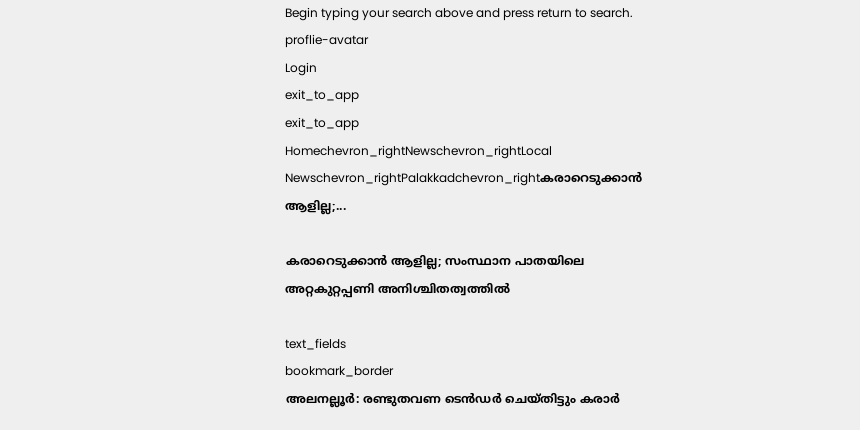Begin typing your search above and press return to search.
proflie-avatar
Login
exit_to_app
exit_to_app
Homechevron_rightNewschevron_rightLocal Newschevron_rightPalakkadchevron_rightകരാറെടുക്കാന്‍ ആളില്ല;...

കരാറെടുക്കാന്‍ ആളില്ല; സംസ്ഥാന പാതയിലെ അറ്റകുറ്റപ്പണി അനിശ്ചിതത്വത്തിൽ

text_fields
bookmark_border
അലനല്ലൂർ: രണ്ടുതവണ ടെൻഡര്‍ ചെയ്തിട്ടും കരാര്‍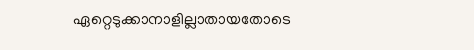ഏറ്റെടുക്കാനാളില്ലാതായതോടെ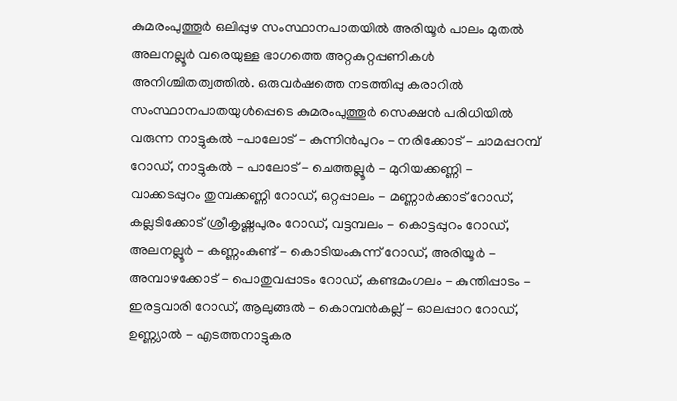കുമരംപുത്തൂര്‍ ഒലിപ്പുഴ സംസ്ഥാനപാതയില്‍ അരിയൂര്‍ പാലം മുതല്‍ അലനല്ലൂര്‍ വരെയുള്ള ഭാഗത്തെ അറ്റകുറ്റപ്പണികള്‍ അനിശ്ചിതത്വത്തില്‍. ഒരുവര്‍ഷത്തെ നടത്തിപ്പു കരാറില്‍ സംസ്ഥാനപാതയുൾപ്പെടെ കുമരംപുത്തൂര്‍ സെക്ഷന്‍ പരിധിയില്‍ വരുന്ന നാട്ടുകല്‍ -പാലോട് - കുന്നിന്‍പുറം - നരിക്കോട് - ചാമപ്പറമ്പ് റോഡ്, നാട്ടുകല്‍ - പാലോട് - ചെത്തല്ലൂര്‍ - മുറിയക്കണ്ണി - വാക്കടപ്പുറം തുമ്പക്കണ്ണി റോഡ്, ഒറ്റപ്പാലം - മണ്ണാര്‍ക്കാട് റോഡ്, കല്ലടിക്കോട് ശ്രീകൃഷ്ണപുരം റോഡ്, വട്ടമ്പലം - കൊട്ടപ്പുറം റോഡ്, അലനല്ലൂര്‍ - കണ്ണംകുണ്ട് - കൊടിയംകുന്ന് റോഡ്, അരിയൂര്‍ - അമ്പാഴക്കോട് - പൊതുവപ്പാടം റോഡ്, കണ്ടമംഗലം - കുന്തിപ്പാടം - ഇരട്ടവാരി റോഡ്, ആലുങ്ങല്‍ - കൊമ്പന്‍കല്ല് - ഓലപ്പാറ റോഡ്, ഉണ്ണ്യാല്‍ - എടത്തനാട്ടുകര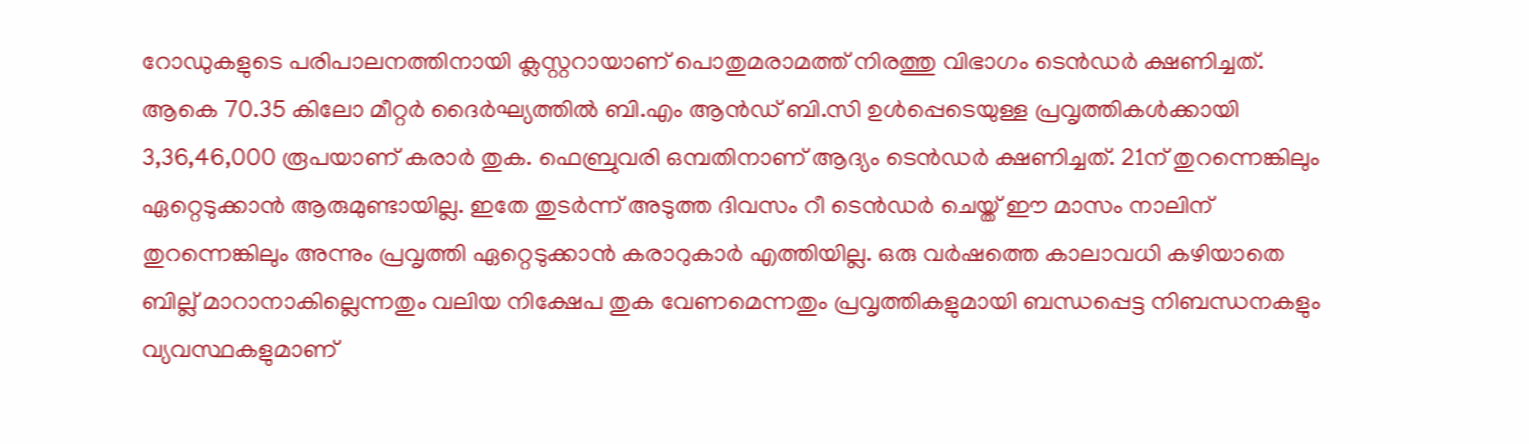റോഡുകളുടെ പരിപാലനത്തിനായി ക്ലസ്റ്ററായാണ് പൊതുമരാമത്ത് നിരത്തു വിഭാഗം ടെൻഡര്‍ ക്ഷണിച്ചത്. ആകെ 70.35 കിലോ മീറ്റര്‍ ദൈര്‍ഘ്യത്തില്‍ ബി.എം ആൻഡ് ബി.സി ഉൾപ്പെടെയുള്ള പ്രവൃത്തികള്‍ക്കായി 3,36,46,000 രൂപയാണ് കരാര്‍ തുക. ഫെബ്രുവരി ഒമ്പതിനാണ് ആദ്യം ടെൻഡര്‍ ക്ഷണിച്ചത്. 21ന് തുറന്നെങ്കിലും ഏറ്റെടുക്കാന്‍ ആരുമുണ്ടായില്ല. ഇതേ തുടര്‍ന്ന് അടുത്ത ദിവസം റീ ടെൻഡര്‍ ചെയ്ത് ഈ മാസം നാലിന് തുറന്നെങ്കിലും അന്നും പ്രവൃത്തി ഏറ്റെടുക്കാന്‍ കരാറുകാര്‍ എത്തിയില്ല. ഒരു വര്‍ഷത്തെ കാലാവധി കഴിയാതെ ബില്ല് മാറാനാകില്ലെന്നതും വലിയ നിക്ഷേപ തുക വേണമെന്നതും പ്രവൃത്തികളുമായി ബന്ധപ്പെട്ട നിബന്ധനകളും വ്യവസ്ഥകളുമാണ്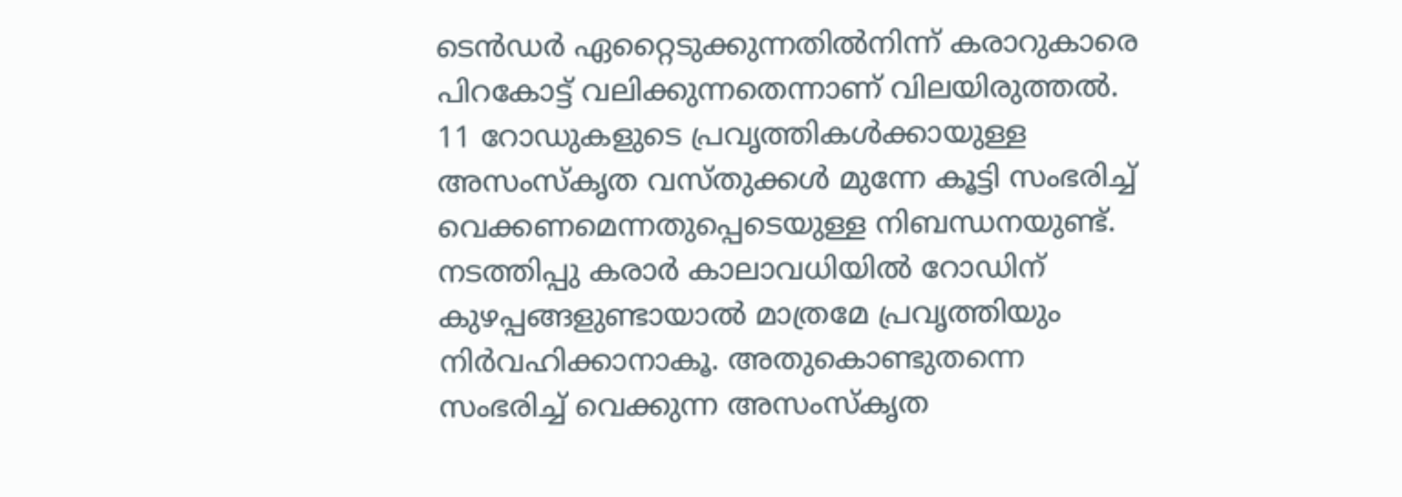ടെൻഡര്‍ ഏറ്റൈടുക്കുന്നതില്‍നിന്ന് കരാറുകാരെ പിറകോട്ട് വലിക്കുന്നതെന്നാണ് വിലയിരുത്തല്‍. 11 റോഡുകളുടെ പ്രവൃത്തികള്‍ക്കായുള്ള അസംസ്കൃത വസ്തുക്കള്‍ മുന്നേ കൂട്ടി സംഭരിച്ച് വെക്കണമെന്നതുപ്പെടെയുള്ള നിബന്ധനയുണ്ട്. നടത്തിപ്പു കരാര്‍ കാലാവധിയില്‍ റോഡിന് കുഴപ്പങ്ങളുണ്ടായാല്‍ മാത്രമേ പ്രവൃത്തിയും നിര്‍വഹിക്കാനാകൂ. അതുകൊണ്ടുതന്നെ സംഭരിച്ച് വെക്കുന്ന അസംസ്കൃത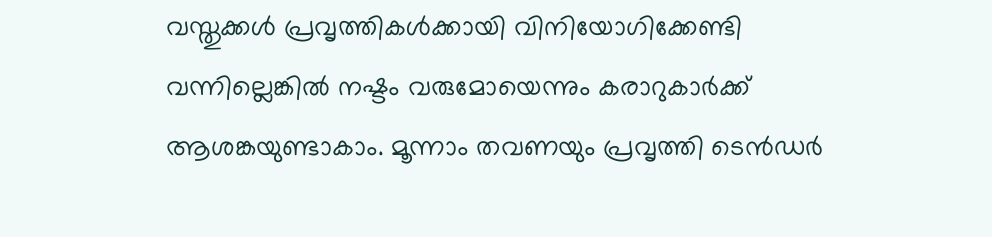വസ്തുക്കള്‍ പ്രവൃത്തികള്‍ക്കായി വിനിയോഗിക്കേണ്ടി വന്നില്ലെങ്കില്‍ നഷ്ടം വരുമോയെന്നും കരാറുകാർക്ക് ആശങ്കയുണ്ടാകാം. മൂന്നാം തവണയും പ്രവൃത്തി ടെൻഡര്‍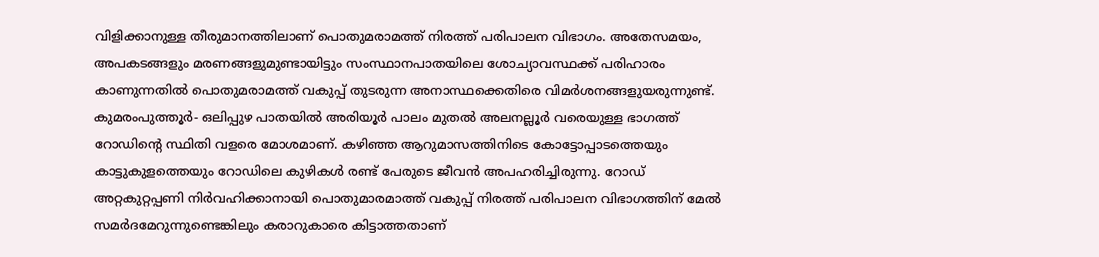വിളിക്കാനുള്ള തീരുമാനത്തിലാണ് പൊതുമരാമത്ത് നിരത്ത് പരിപാലന വിഭാഗം. അതേസമയം, അപകടങ്ങളും മരണങ്ങളുമുണ്ടായിട്ടും സംസ്ഥാനപാതയിലെ ശോച്യാവസ്ഥക്ക് പരിഹാരം കാണുന്നതില്‍ പൊതുമരാമത്ത് വകുപ്പ് തുടരുന്ന അനാസ്ഥക്കെതിരെ വിമര്‍ശനങ്ങളുയരുന്നുണ്ട്. കുമരംപുത്തൂര്‍- ഒലിപ്പുഴ പാതയില്‍ അരിയൂര്‍ പാലം മുതല്‍ അലനല്ലൂര്‍ വരെയുള്ള ഭാഗത്ത് റോഡിന്‍റെ സ്ഥിതി വളരെ മോശമാണ്. കഴിഞ്ഞ ആറുമാസത്തിനിടെ കോട്ടോപ്പാടത്തെയും കാട്ടുകുളത്തെയും റോഡിലെ കുഴികള്‍ രണ്ട് പേരുടെ ജീവന്‍ അപഹരിച്ചിരുന്നു. റോഡ് അറ്റകുറ്റപ്പണി നിര്‍വഹിക്കാനായി പൊതുമാരമാത്ത് വകുപ്പ് നിരത്ത് പരിപാലന വിഭാഗത്തിന് മേല്‍ സമര്‍ദമേറുന്നുണ്ടെങ്കിലും കരാറുകാരെ കിട്ടാത്തതാണ്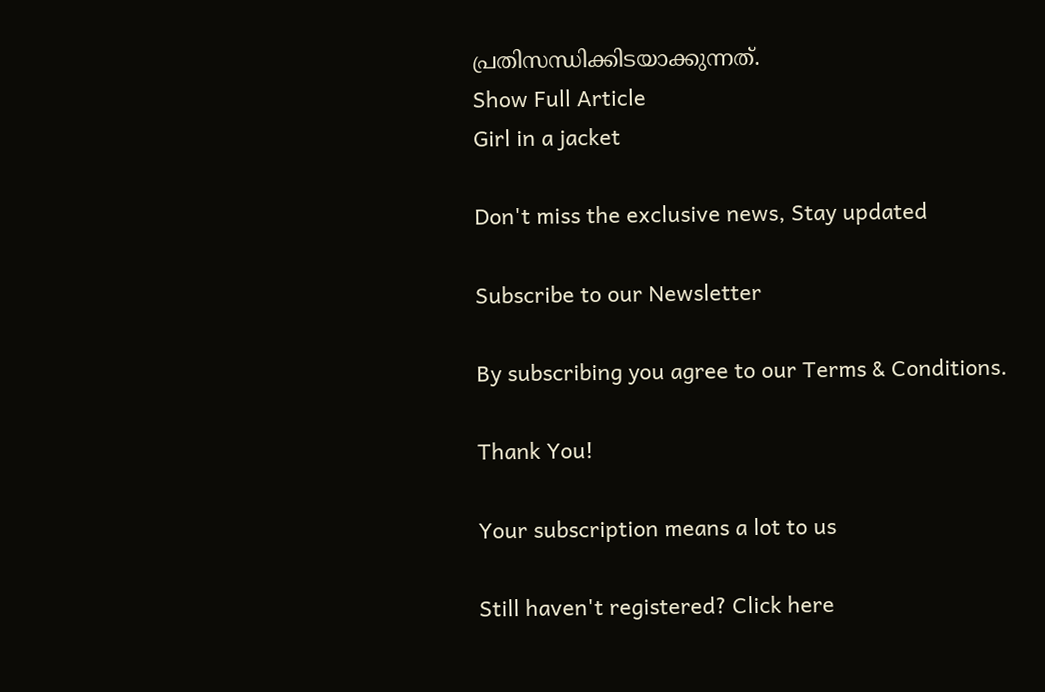പ്രതിസന്ധിക്കിടയാക്കുന്നത്.
Show Full Article
Girl in a jacket

Don't miss the exclusive news, Stay updated

Subscribe to our Newsletter

By subscribing you agree to our Terms & Conditions.

Thank You!

Your subscription means a lot to us

Still haven't registered? Click here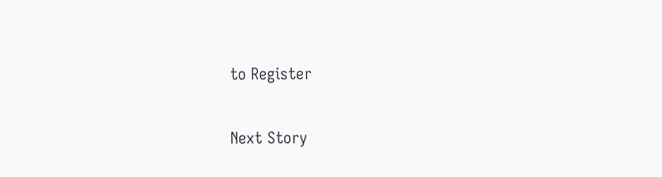to Register

Next Story